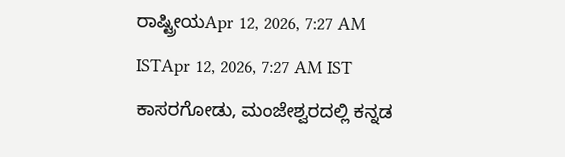ರಾಷ್ಟ್ರೀಯApr 12, 2026, 7:27 AM ISTApr 12, 2026, 7:27 AM IST
ಕಾಸರಗೋಡು, ಮಂಜೇಶ್ವರದಲ್ಲಿ ಕನ್ನಡ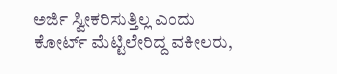ಅರ್ಜಿ ಸ್ವೀಕರಿಸುತ್ತಿಲ್ಲ ಎಂದು ಕೋರ್ಟ್ ಮೆಟ್ಟಿಲೇರಿದ್ದ ವಕೀಲರು,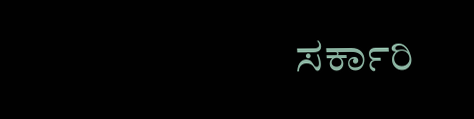ಸರ್ಕಾರಿ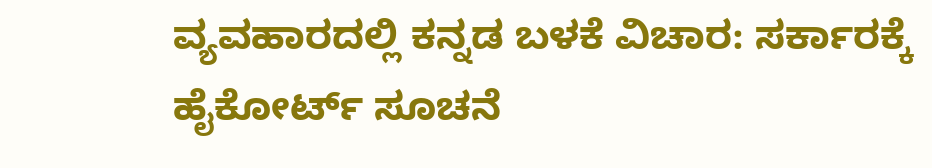ವ್ಯವಹಾರದಲ್ಲಿ ಕನ್ನಡ ಬಳಕೆ ವಿಚಾರ: ಸರ್ಕಾರಕ್ಕೆ ಹೈಕೋರ್ಟ್ ಸೂಚನೆ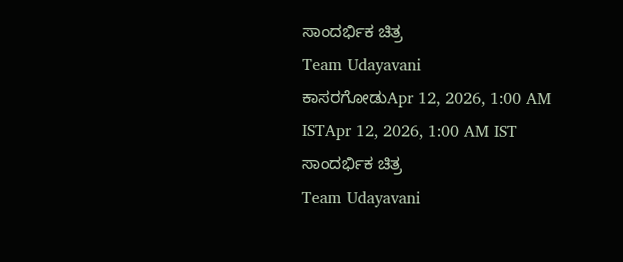ಸಾಂದರ್ಭಿಕ ಚಿತ್ರ
Team Udayavani
ಕಾಸರಗೋಡುApr 12, 2026, 1:00 AM ISTApr 12, 2026, 1:00 AM IST
ಸಾಂದರ್ಭಿಕ ಚಿತ್ರ
Team Udayavani